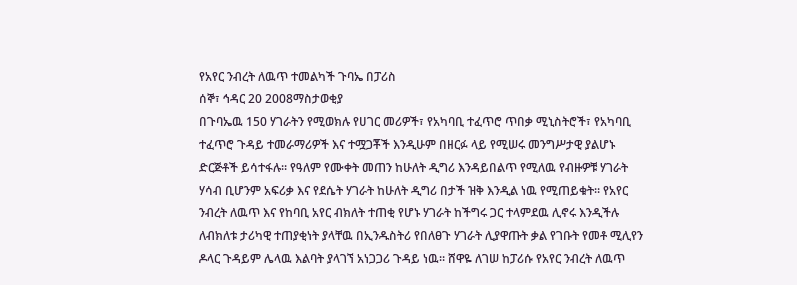የአየር ንብረት ለዉጥ ተመልካች ጉባኤ በፓሪስ
ሰኞ፣ ኅዳር 20 2008ማስታወቂያ
በጉባኤዉ 150 ሃገራትን የሚወክሉ የሀገር መሪዎች፣ የአካባቢ ተፈጥሮ ጥበቃ ሚኒስትሮች፣ የአካባቢ ተፈጥሮ ጉዳይ ተመራማሪዎች እና ተሟጋቾች እንዲሁም በዘርፉ ላይ የሚሠሩ መንግሥታዊ ያልሆኑ ድርጅቶች ይሳተፋሉ። የዓለም የሙቀት መጠን ከሁለት ዲግሪ እንዳይበልጥ የሚለዉ የብዙዎቹ ሃገራት ሃሳብ ቢሆንም አፍሪቃ እና የደሴት ሃገራት ከሁለት ዲግሪ በታች ዝቅ እንዲል ነዉ የሚጠይቁት። የአየር ንብረት ለዉጥ እና የከባቢ አየር ብክለት ተጠቂ የሆኑ ሃገራት ከችግሩ ጋር ተላምደዉ ሊኖሩ እንዲችሉ ለብክለቱ ታሪካዊ ተጠያቂነት ያላቸዉ በኢንዱስትሪ የበለፀጉ ሃገራት ሊያዋጡት ቃል የገቡት የመቶ ሚሊየን ዶላር ጉዳይም ሌላዉ እልባት ያላገኘ አነጋጋሪ ጉዳይ ነዉ። ሸዋዬ ለገሠ ከፓሪሱ የአየር ንብረት ለዉጥ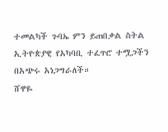ተመልካች ጉባኤ ምን ይጠበቃል ስትል ኢትዮጵያዊ የአካባቢ ተፈጥሮ ተሟጋችን በአጭሩ አነጋግራለች።
ሸዋዬ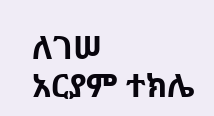ለገሠ
አርያም ተክሌ